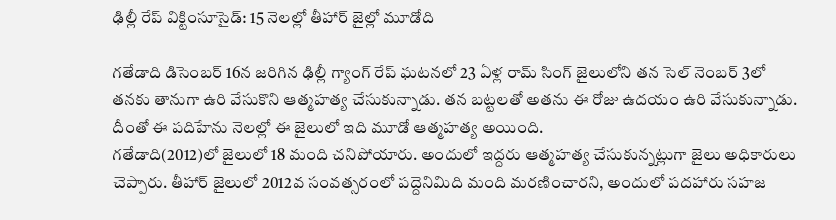ఢిల్లీ రేప్ విక్టింసూసైడ్: 15 నెలల్లో తీహార్ జైల్లో మూడోది

గతేడాది డిసెంబర్ 16న జరిగిన ఢిల్లీ గ్యాంగ్ రేప్ ఘటనలో 23 ఏళ్ల రామ్ సింగ్ జైలులోని తన సెల్ నెంబర్ 3లో తనకు తానుగా ఉరి వేసుకొని ఆత్మహత్య చేసుకున్నాడు. తన బట్టలతో అతను ఈ రోజు ఉదయం ఉరి వేసుకున్నాడు. దీంతో ఈ పదిహేను నెలల్లో ఈ జైలులో ఇది మూడో ఆత్మహత్య అయింది.
గతేడాది(2012)లో జైలులో 18 మంది చనిపోయారు. అందులో ఇద్దరు ఆత్మహత్య చేసుకున్నట్లుగా జైలు అధికారులు చెప్పారు. తీహార్ జైలులో 2012వ సంవత్సరంలో పద్దెనిమిది మంది మరణించారని, అందులో పదహారు సహజ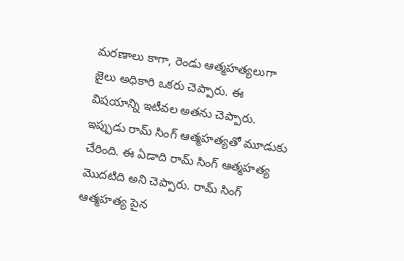మరణాలు కాగా, రెండు ఆత్మహత్యలుగా జైలు అధికారి ఒకరు చెప్పారు. ఈ విషయాన్ని ఇటీవల అతను చెప్పారు.
ఇప్పుడు రామ్ సింగ్ ఆత్మహత్యతో మూడుకు చేరింది. ఈ ఏడాది రామ్ సింగ్ ఆత్మహత్య మొదటిది అని చెప్పారు. రామ్ సింగ్ ఆత్మహత్య పైన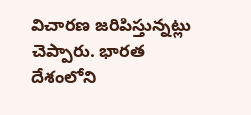విచారణ జరిపిస్తున్నట్లు చెప్పారు. భారత దేశంలోని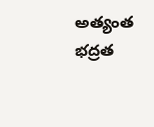అత్యంత భద్రత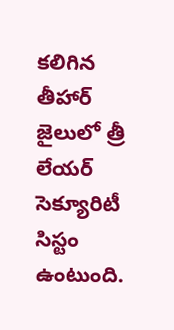కలిగిన తీహార్ జైలులో త్రీ లేయర్ సెక్యూరిటీ సిస్టం ఉంటుంది.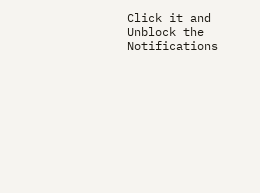Click it and Unblock the Notifications